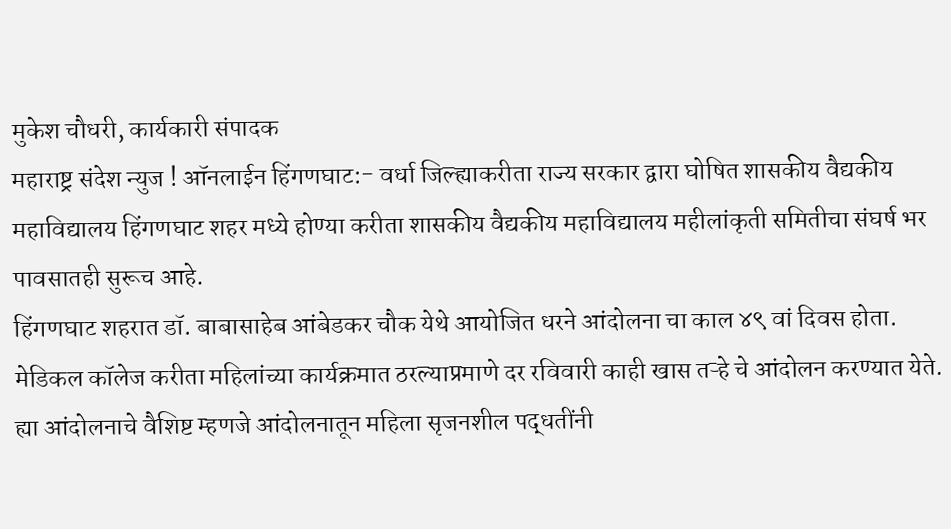मुकेश चौधरी, कार्यकारी संपादक
महाराष्ट्र संदेश न्युज ! ऑनलाईन हिंगणघाट:- वर्धा जिल्ह्याकरीता राज्य सरकार द्वारा घोषित शासकीय वैद्यकीय महाविद्यालय हिंगणघाट शहर मध्ये होण्या करीता शासकीय वैद्यकीय महाविद्यालय महीलांकृती समितीचा संघर्ष भर पावसातही सुरूच आहे.
हिंगणघाट शहरात डॉ. बाबासाहेब आंबेडकर चौक येथे आयोजित धरने आंदोलना चा काल ४९ वां दिवस होता. मेडिकल कॉलेज करीता महिलांच्या कार्यक्रमात ठरल्याप्रमाणे दर रविवारी काही खास तऱ्हे चे आंदोलन करण्यात येते. ह्या आंदोलनाचे वैशिष्ट म्हणजे आंदोलनातून महिला सृजनशील पद्धतींनी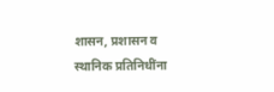शासन, प्रशासन व स्थानिक प्रतिनिधींना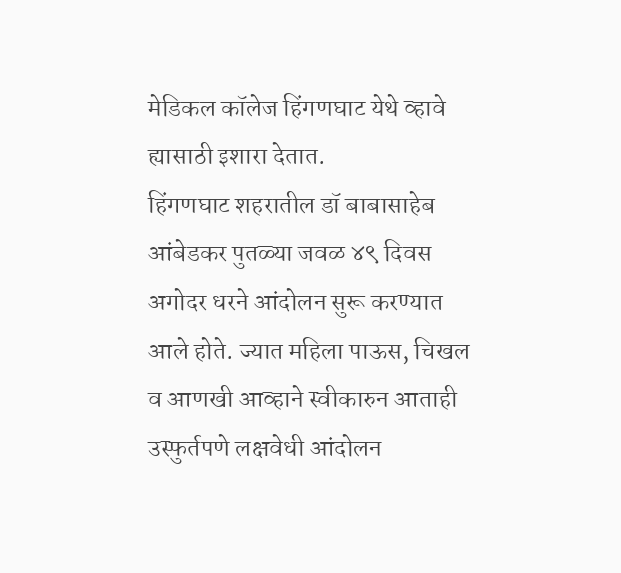मेडिकल कॉलेज हिंगणघाट येथे व्हावे ह्यासाठी इशारा देतात.
हिंगणघाट शहरातील डॉ बाबासाहेब आंबेडकर पुतळ्या जवळ ४९ दिवस अगोदर धरने आंदोलन सुरू करण्यात आले होते. ज्यात महिला पाऊस, चिखल व आणखी आव्हाने स्वीकारुन आताही उस्फुर्तपणे लक्षवेधी आंदोलन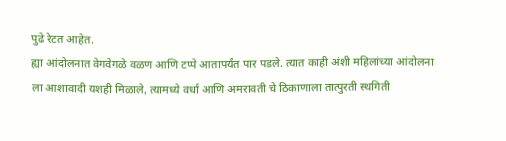पुढे रेटत आहेत.
ह्या आंदोलनात वेगवेगळे वळण आणि टप्पे आतापर्यंत पार पडले. त्यात काही अंशी महिलांच्या आंदोलना ला आशावादी यशही मिळाले, त्यामध्ये वर्धा आणि अमरावती चे ठिकाणाला तात्पुरती स्थगिती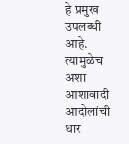हे प्रमुख उपलब्धी आहे. त्यामुळेच अशा आशावादी आदोलांची धार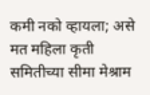कमी नको व्हायला; असे मत महिला कृती समितीच्या सीमा मेश्राम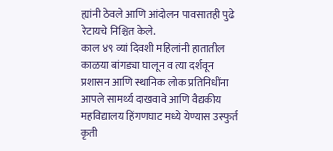ह्यांनी ठेवले आणि आंदोलन पावसातही पुढे रेटायचे निश्चित केले.
काल ४९ व्यां दिवशी महिलांनी हातातील काळया बांगड्या घालून व त्या दर्शवून प्रशासन आणि स्थानिक लोक प्रतिनिधींना आपले सामर्थ्य दाखवावे आणि वैद्यकीय महविद्यालय हिंगणघाट मध्ये येण्यास उस्फुर्त कृती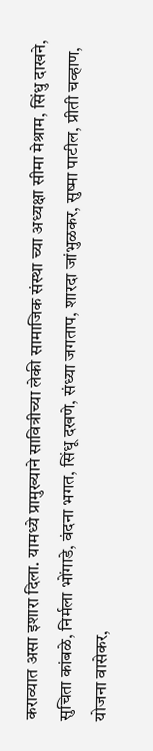कराव्यात असा इशारा दिला. यामध्ये प्रामुख्याने सावित्रीच्या लेकी सामाजिक संस्था च्या अध्यक्षा सीमा मेश्राम, सिंधु दाखने, सुचिता कांबळे, निर्मला भोंगाडे, वंदना भगत, सिंधू दखणे, संध्या जगताप, शारदा जांभुळकर, सुष्मा पाटील, प्रीती चव्हाण, योजना वासेकर,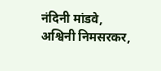नंदिनी मांडवे, अश्विनी निमसरकर,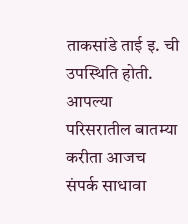ताकसांडे ताई इ. ची उपस्थिति होती.
आपल्या परिसरातील बातम्या करीता आजच संपर्क साधावा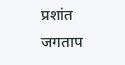प्रशांत जगताप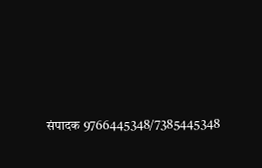संपादक 9766445348/7385445348